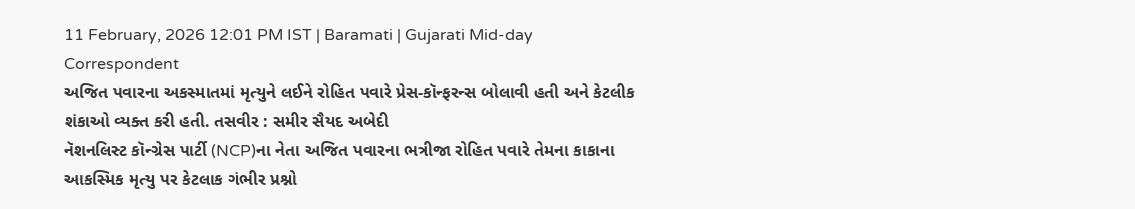11 February, 2026 12:01 PM IST | Baramati | Gujarati Mid-day Correspondent
અજિત પવારના અકસ્માતમાં મૃત્યુને લઈને રોહિત પવારે પ્રેસ-કૉન્ફરન્સ બોલાવી હતી અને કેટલીક શંકાઓ વ્યક્ત કરી હતી. તસવીર : સમીર સૈયદ અબેદી
નૅશનલિસ્ટ કૉન્ગ્રેસ પાર્ટી (NCP)ના નેતા અજિત પવારના ભત્રીજા રોહિત પવારે તેમના કાકાના આકસ્મિક મૃત્યુ પર કેટલાક ગંભીર પ્રશ્નો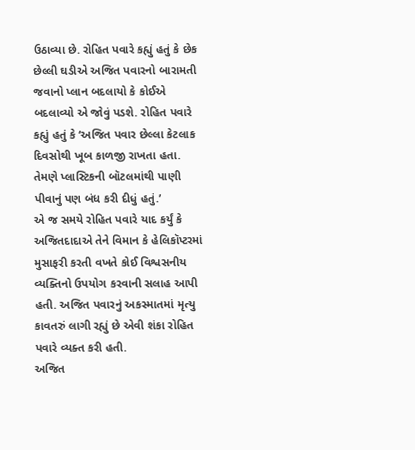ઉઠાવ્યા છે. રોહિત પવારે કહ્યું હતું કે છેક છેલ્લી ઘડીએ અજિત પવારનો બારામતી જવાનો પ્લાન બદલાયો કે કોઈએ બદલાવ્યો એ જોવું પડશે. રોહિત પવારે કહ્યું હતું કે ‘અજિત પવાર છેલ્લા કેટલાક દિવસોથી ખૂબ કાળજી રાખતા હતા. તેમણે પ્લાસ્ટિકની બૉટલમાંથી પાણી પીવાનું પણ બંધ કરી દીધું હતું.’
એ જ સમયે રોહિત પવારે યાદ કર્યું કે અજિતદાદાએ તેને વિમાન કે હેલિકૉપ્ટરમાં મુસાફરી કરતી વખતે કોઈ વિશ્વસનીય વ્યક્તિનો ઉપયોગ કરવાની સલાહ આપી હતી. અજિત પવારનું અકસ્માતમાં મૃત્યુ કાવતરું લાગી રહ્યું છે એવી શંકા રોહિત પવારે વ્યક્ત કરી હતી.
અજિત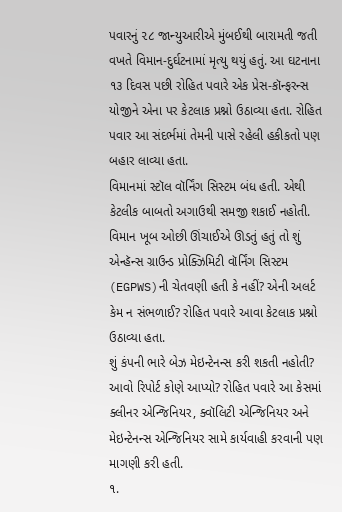પવારનું ૨૮ જાન્યુઆરીએ મુંબઈથી બારામતી જતી વખતે વિમાન-દુર્ઘટનામાં મૃત્યુ થયું હતું. આ ઘટનાના ૧૩ દિવસ પછી રોહિત પવારે એક પ્રેસ-કૉન્ફરન્સ યોજીને એના પર કેટલાક પ્રશ્નો ઉઠાવ્યા હતા. રોહિત પવાર આ સંદર્ભમાં તેમની પાસે રહેલી હકીકતો પણ બહાર લાવ્યા હતા.
વિમાનમાં સ્ટૉલ વૉર્નિંગ સિસ્ટમ બંધ હતી. એથી કેટલીક બાબતો અગાઉથી સમજી શકાઈ નહોતી. વિમાન ખૂબ ઓછી ઊંચાઈએ ઊડતું હતું તો શું એન્હૅન્સ ગ્રાઉન્ડ પ્રોક્ઝિમિટી વૉર્નિંગ સિસ્ટમ
(EGPWS)ની ચેતવણી હતી કે નહીં? એની અલર્ટ કેમ ન સંભળાઈ? રોહિત પવારે આવા કેટલાક પ્રશ્નો ઉઠાવ્યા હતા.
શું કંપની ભારે બેઝ મેઇન્ટેનન્સ કરી શકતી નહોતી? આવો રિપોર્ટ કોણે આપ્યો? રોહિત પવારે આ કેસમાં ક્લીનર એન્જિનિયર, ક્વૉલિટી એન્જિનિયર અને મેઇન્ટેનન્સ એન્જિનિયર સામે કાર્યવાહી કરવાની પણ માગણી કરી હતી.
૧.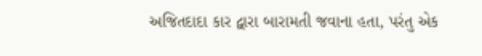અજિતદાદા કાર દ્વારા બારામતી જવાના હતા, પરંતુ એક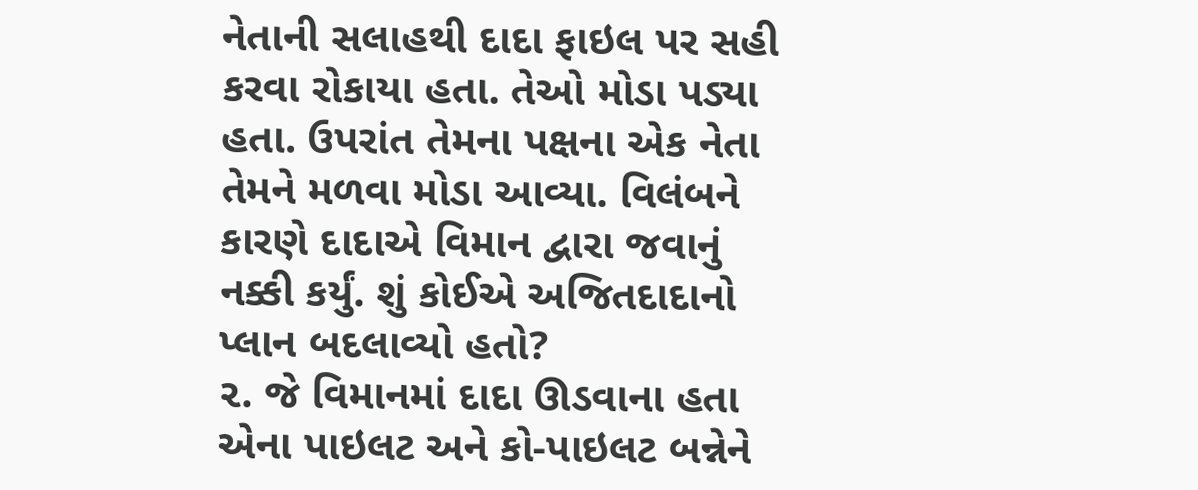નેતાની સલાહથી દાદા ફાઇલ પર સહી કરવા રોકાયા હતા. તેઓ મોડા પડ્યા હતા. ઉપરાંત તેમના પક્ષના એક નેતા તેમને મળવા મોડા આવ્યા. વિલંબને કારણે દાદાએ વિમાન દ્વારા જવાનું નક્કી કર્યું. શું કોઈએ અજિતદાદાનો પ્લાન બદલાવ્યો હતો?
૨. જે વિમાનમાં દાદા ઊડવાના હતા એના પાઇલટ અને કો-પાઇલટ બન્નેને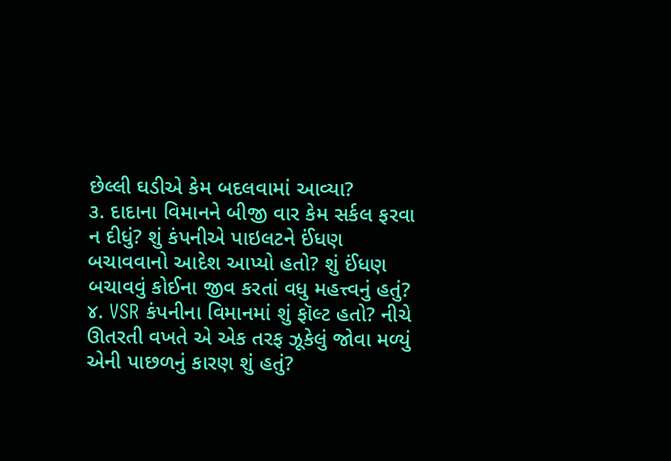છેલ્લી ઘડીએ કેમ બદલવામાં આવ્યા?
૩. દાદાના વિમાનને બીજી વાર કેમ સર્કલ ફરવા ન દીધું? શું કંપનીએ પાઇલટને ઈંધણ બચાવવાનો આદેશ આપ્યો હતો? શું ઈંધણ બચાવવું કોઈના જીવ કરતાં વધુ મહત્ત્વનું હતું?
૪. VSR કંપનીના વિમાનમાં શું ફૉલ્ટ હતો? નીચે ઊતરતી વખતે એ એક તરફ ઝૂકેલું જોવા મળ્યું એની પાછળનું કારણ શું હતું?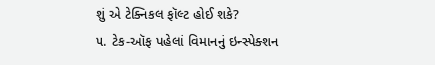શું એ ટેક્નિકલ ફૉલ્ટ હોઈ શકે?
૫. ટેક-ઑફ પહેલાં વિમાનનું ઇન્સ્પેક્શન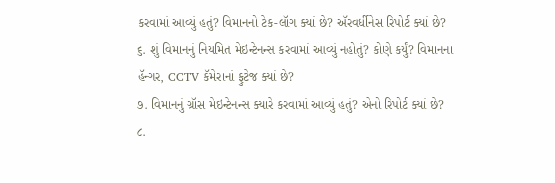કરવામાં આવ્યું હતું? વિમાનનો ટેક-લૉગ ક્યાં છે? ઍરવર્ધીનેસ રિપોર્ટ ક્યાં છે?
૬. શું વિમાનનું નિયમિત મેઇન્ટેનન્સ કરવામાં આવ્યું નહોતું? કોણે કર્યું? વિમાનના હૅન્ગર, CCTV કૅમેરાનાં ફુટેજ ક્યાં છે?
૭. વિમાનનું ગ્રૉસ મેઇન્ટેનન્સ ક્યારે કરવામાં આવ્યું હતું? એનો રિપોર્ટ ક્યાં છે?
૮.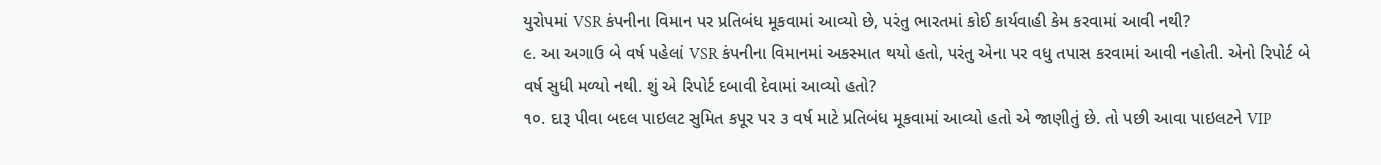યુરોપમાં VSR કંપનીના વિમાન પર પ્રતિબંધ મૂકવામાં આવ્યો છે, પરંતુ ભારતમાં કોઈ કાર્યવાહી કેમ કરવામાં આવી નથી?
૯. આ અગાઉ બે વર્ષ પહેલાં VSR કંપનીના વિમાનમાં અકસ્માત થયો હતો, પરંતુ એના પર વધુ તપાસ કરવામાં આવી નહોતી. એનો રિપોર્ટ બે વર્ષ સુધી મળ્યો નથી. શું એ રિપોર્ટ દબાવી દેવામાં આવ્યો હતો?
૧૦. દારૂ પીવા બદલ પાઇલટ સુમિત કપૂર પર ૩ વર્ષ માટે પ્રતિબંધ મૂકવામાં આવ્યો હતો એ જાણીતું છે. તો પછી આવા પાઇલટને VIP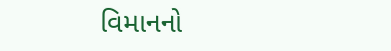વિમાનનો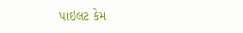પાઇલટ કેમ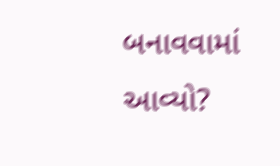બનાવવામાં આવ્યો?